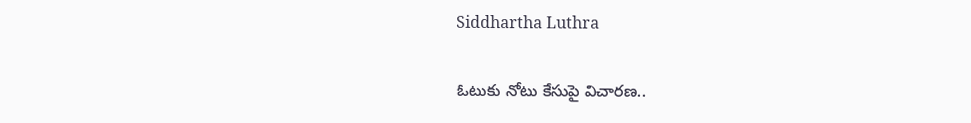Siddhartha Luthra

ఓటుకు నోటు కేసుపై విచారణ..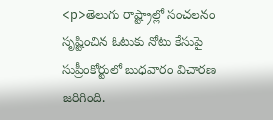<p>తెలుగు రాష్ట్రాల్లో సంచలనం సృష్టించిన ఓటుకు నోటు కేసుపై సుప్రీంకోర్టులో బుధవారం విచారణ జరిగింది.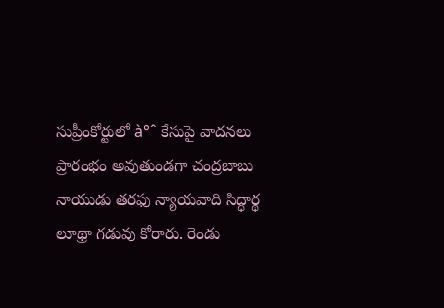సుప్రీంకోర్టులో à°ˆ కేసుపై వాదనలు ప్రారంభం అవుతుండగా చంద్రబాబు నాయుడు తరఫు న్యాయవాది సిద్ధార్థ లూథ్రా గడువు కోరారు. రెండు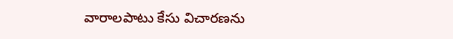వారాలపాటు కేసు విచారణను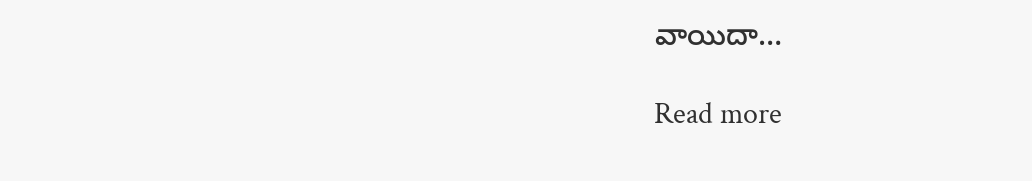వాయిదా…

Read more